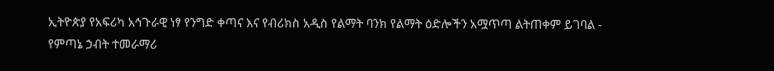ኢትዮጵያ የአፍሪካ አኅጉራዊ ነፃ የንግድ ቀጣና እና የብሪክስ አዲስ የልማት ባንክ የልማት ዕድሎችን አሟጥጣ ልትጠቀም ይገባል - የምጣኔ ኃብት ተመራማሪ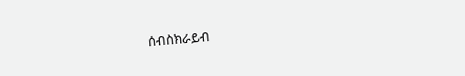ሰብስክራይብ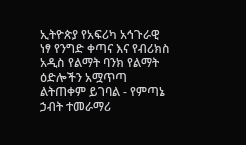ኢትዮጵያ የአፍሪካ አኅጉራዊ ነፃ የንግድ ቀጣና እና የብሪክስ አዲስ የልማት ባንክ የልማት ዕድሎችን አሟጥጣ ልትጠቀም ይገባል - የምጣኔ ኃብት ተመራማሪ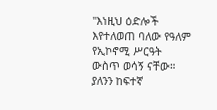"እነዚህ ዕድሎች እየተለወጠ ባለው የዓለም የኢኮኖሚ ሥርዓት ውስጥ ወሳኝ ናቸው። ያለንን ከፍተኛ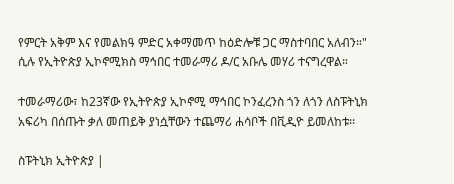የምርት አቅም እና የመልክዓ ምድር አቀማመጥ ከዕድሎቹ ጋር ማስተባበር አለብን።" ሲሉ የኢትዮጵያ ኢኮኖሚክስ ማኅበር ተመራማሪ ዶ/ር አቡሌ መሃሪ ተናግረዋል።

ተመራማሪው፣ ከ23ኛው የኢትዮጵያ ኢኮኖሚ ማኅበር ኮንፈረንስ ጎን ለጎን ለስፑትኒክ አፍሪካ በሰጡት ቃለ መጠይቅ ያነሷቸውን ተጨማሪ ሐሳቦች በቪዲዮ ይመለከቱ፡፡

ስፑትኒክ ኢትዮጵያ |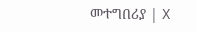መተግበሪያ | X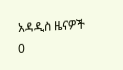አዳዲስ ዜናዎች
0